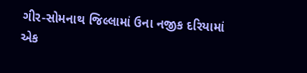ગીર-સોમનાથ જિલ્લામાં ઉના નજીક દરિયામાં એક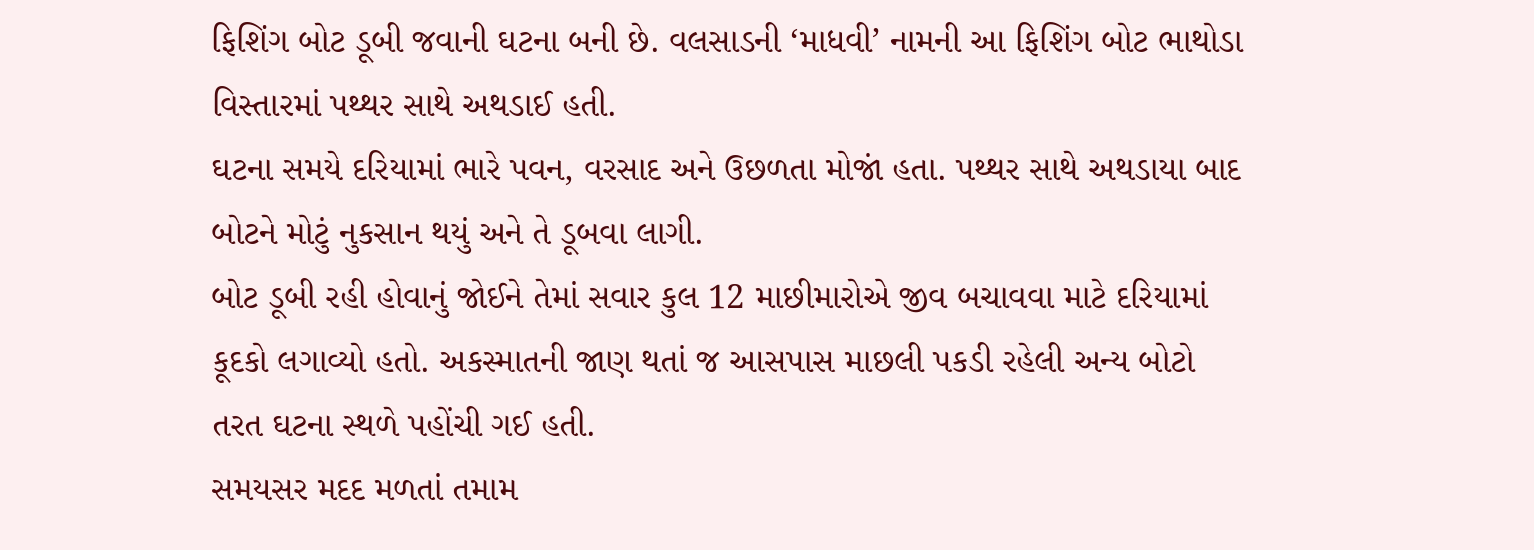ફિશિંગ બોટ ડૂબી જવાની ઘટના બની છે. વલસાડની ‘માધવી’ નામની આ ફિશિંગ બોટ ભાથોડા વિસ્તારમાં પથ્થર સાથે અથડાઈ હતી.
ઘટના સમયે દરિયામાં ભારે પવન, વરસાદ અને ઉછળતા મોજાં હતા. પથ્થર સાથે અથડાયા બાદ બોટને મોટું નુકસાન થયું અને તે ડૂબવા લાગી.
બોટ ડૂબી રહી હોવાનું જોઈને તેમાં સવાર કુલ 12 માછીમારોએ જીવ બચાવવા માટે દરિયામાં કૂદકો લગાવ્યો હતો. અકસ્માતની જાણ થતાં જ આસપાસ માછલી પકડી રહેલી અન્ય બોટો તરત ઘટના સ્થળે પહોંચી ગઈ હતી.
સમયસર મદદ મળતાં તમામ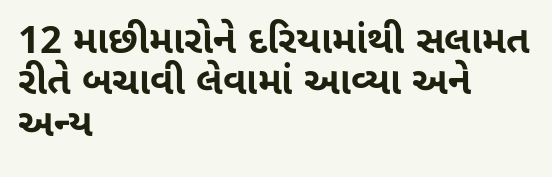12 માછીમારોને દરિયામાંથી સલામત રીતે બચાવી લેવામાં આવ્યા અને અન્ય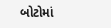બોટોમાં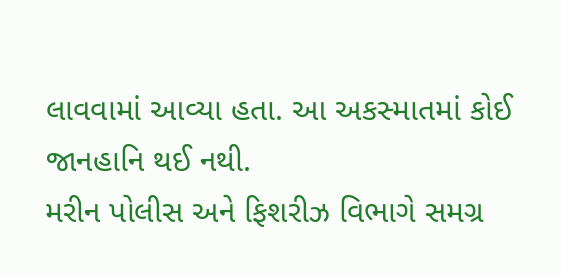લાવવામાં આવ્યા હતા. આ અકસ્માતમાં કોઈ જાનહાનિ થઈ નથી.
મરીન પોલીસ અને ફિશરીઝ વિભાગે સમગ્ર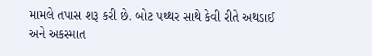મામલે તપાસ શરૂ કરી છે. બોટ પથ્થર સાથે કેવી રીતે અથડાઈ અને અકસ્માત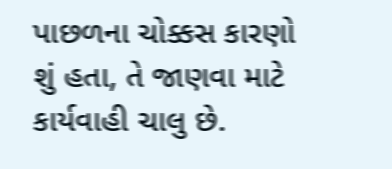પાછળના ચોક્કસ કારણો શું હતા, તે જાણવા માટે કાર્યવાહી ચાલુ છે.